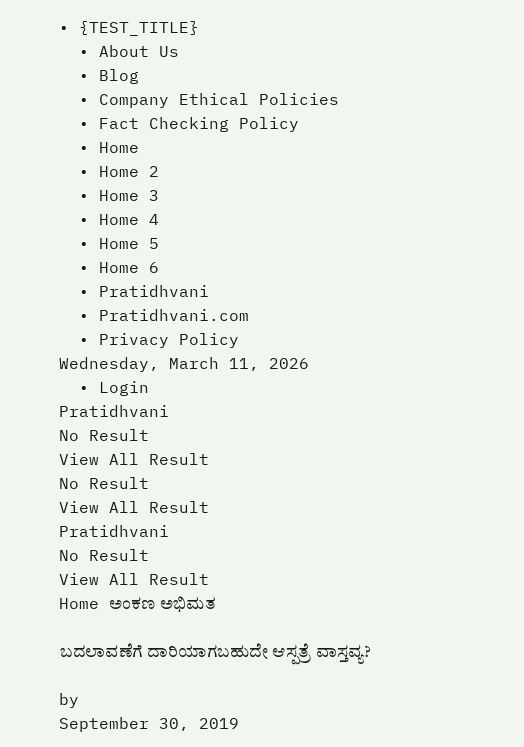• {TEST_TITLE}
  • About Us
  • Blog
  • Company Ethical Policies
  • Fact Checking Policy
  • Home
  • Home 2
  • Home 3
  • Home 4
  • Home 5
  • Home 6
  • Pratidhvani
  • Pratidhvani.com
  • Privacy Policy
Wednesday, March 11, 2026
  • Login
Pratidhvani
No Result
View All Result
No Result
View All Result
Pratidhvani
No Result
View All Result
Home ಅಂಕಣ ಅಭಿಮತ

ಬದಲಾವಣೆಗೆ ದಾರಿಯಾಗಬಹುದೇ ಆಸ್ಪತ್ರೆ ವಾಸ್ತವ್ಯ?

by
September 30, 2019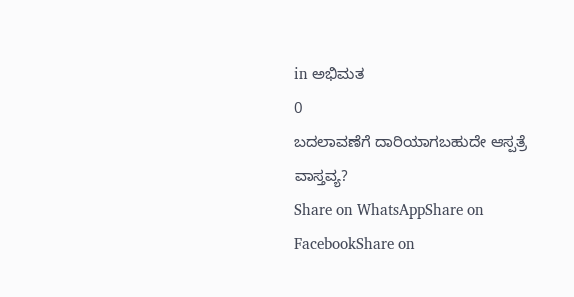in ಅಭಿಮತ
0
ಬದಲಾವಣೆಗೆ ದಾರಿಯಾಗಬಹುದೇ ಆಸ್ಪತ್ರೆ ವಾಸ್ತವ್ಯ?
Share on WhatsAppShare on FacebookShare on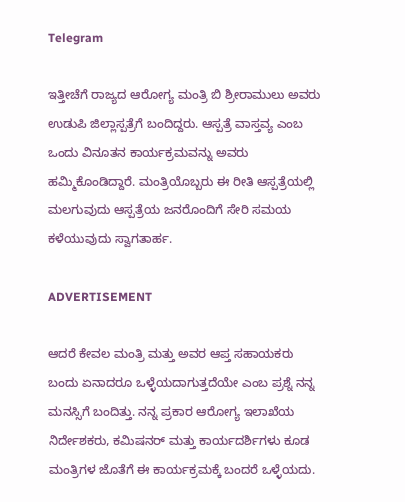Telegram

ಇತ್ತೀಚೆಗೆ ರಾಜ್ಯದ ಆರೋಗ್ಯ ಮಂತ್ರಿ ಬಿ ಶ್ರೀರಾಮುಲು ಅವರು ಉಡುಪಿ ಜಿಲ್ಲಾಸ್ಪತ್ರೆಗೆ ಬಂದಿದ್ದರು. ಆಸ್ಪತ್ರೆ ವಾಸ್ತವ್ಯ ಎಂಬ ಒಂದು ವಿನೂತನ ಕಾರ್ಯಕ್ರಮವನ್ನು ಅವರು ಹಮ್ಮಿಕೊಂಡಿದ್ದಾರೆ. ಮಂತ್ರಿಯೊಬ್ಬರು ಈ ರೀತಿ ಆಸ್ಪತ್ರೆಯಲ್ಲಿ ಮಲಗುವುದು ಆಸ್ಪತ್ರೆಯ ಜನರೊಂದಿಗೆ ಸೇರಿ ಸಮಯ ಕಳೆಯುವುದು ಸ್ವಾಗತಾರ್ಹ.

ADVERTISEMENT

ಆದರೆ ಕೇವಲ ಮಂತ್ರಿ ಮತ್ತು ಅವರ ಆಪ್ತ ಸಹಾಯಕರು ಬಂದು ಏನಾದರೂ ಒಳ್ಳೆಯದಾಗುತ್ತದೆಯೇ ಎಂಬ ಪ್ರಶ್ನೆ ನನ್ನ ಮನಸ್ಸಿಗೆ ಬಂದಿತ್ತು. ನನ್ನ ಪ್ರಕಾರ ಆರೋಗ್ಯ ಇಲಾಖೆಯ ನಿರ್ದೇಶಕರು, ಕಮಿಷನರ್ ಮತ್ತು ಕಾರ್ಯದರ್ಶಿಗಳು ಕೂಡ ಮಂತ್ರಿಗಳ ಜೊತೆಗೆ ಈ ಕಾರ್ಯಕ್ರಮಕ್ಕೆ ಬಂದರೆ ಒಳ್ಳೆಯದು.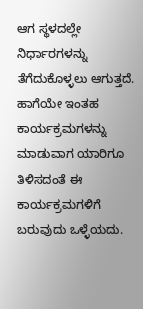ಆಗ ಸ್ಥಳದಲ್ಲೇ ನಿರ್ಧಾರಗಳನ್ನು ತೆಗೆದುಕೊಳ್ಳಲು ಆಗುತ್ತದೆ. ಹಾಗೆಯೇ ಇಂತಹ ಕಾರ್ಯಕ್ರಮಗಳನ್ನು ಮಾಡುವಾಗ ಯಾರಿಗೂ ತಿಳಿಸದಂತೆ ಈ ಕಾರ್ಯಕ್ರಮಗಳಿಗೆ ಬರುವುದು ಒಳ್ಳೆಯದು.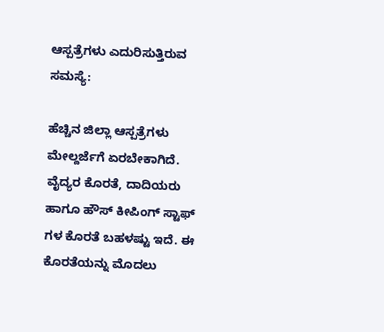ಆಸ್ಪತ್ರೆಗಳು ಎದುರಿಸುತ್ತಿರುವ ಸಮಸ್ಯೆ:

ಹೆಚ್ಚಿನ ಜಿಲ್ಲಾ ಆಸ್ಪತ್ರೆಗಳು ಮೇಲ್ದರ್ಜೆಗೆ ಏರಬೇಕಾಗಿದೆ. ವೈದ್ಯರ ಕೊರತೆ, ದಾದಿಯರು ಹಾಗೂ ಹೌಸ್ ಕೀಪಿಂಗ್ ಸ್ಟಾಫ್ ಗಳ ಕೊರತೆ ಬಹಳಷ್ಟು ಇದೆ. ಈ ಕೊರತೆಯನ್ನು ಮೊದಲು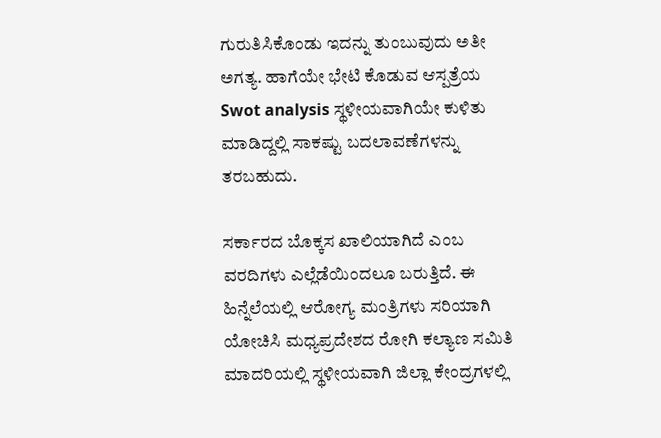ಗುರುತಿಸಿಕೊಂಡು ಇದನ್ನು ತುಂಬುವುದು ಅತೀ ಅಗತ್ಯ. ಹಾಗೆಯೇ ಭೇಟಿ ಕೊಡುವ ಆಸ್ಪತ್ರೆಯ Swot analysis ಸ್ಥಳೀಯವಾಗಿಯೇ ಕುಳಿತು ಮಾಡಿದ್ದಲ್ಲಿ ಸಾಕಷ್ಟು ಬದಲಾವಣೆಗಳನ್ನು ತರಬಹುದು.

ಸರ್ಕಾರದ ಬೊಕ್ಕಸ ಖಾಲಿಯಾಗಿದೆ ಎಂಬ ವರದಿಗಳು ಎಲ್ಲೆಡೆಯಿಂದಲೂ ಬರುತ್ತಿದೆ. ಈ ಹಿನ್ನೆಲೆಯಲ್ಲಿ ಆರೋಗ್ಯ ಮಂತ್ರಿಗಳು ಸರಿಯಾಗಿ ಯೋಚಿಸಿ ಮಧ್ಯಪ್ರದೇಶದ ರೋಗಿ ಕಲ್ಯಾಣ ಸಮಿತಿ ಮಾದರಿಯಲ್ಲಿ ಸ್ಥಳೀಯವಾಗಿ ಜಿಲ್ಲಾ ಕೇಂದ್ರಗಳಲ್ಲಿ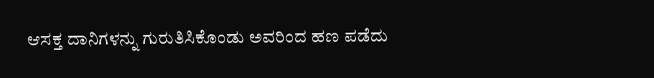ಆಸಕ್ತ ದಾನಿಗಳನ್ನು ಗುರುತಿಸಿಕೊಂಡು ಅವರಿಂದ ಹಣ ಪಡೆದು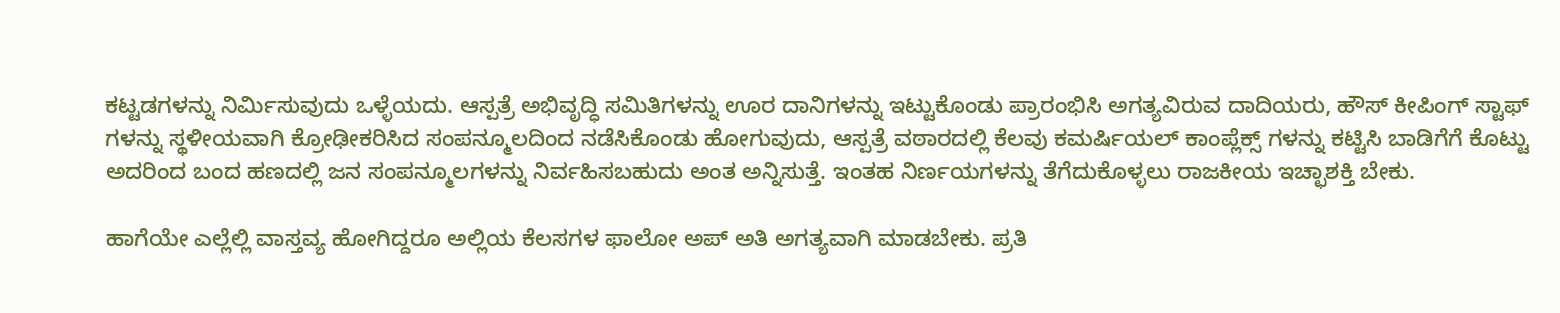ಕಟ್ಟಡಗಳನ್ನು ನಿರ್ಮಿಸುವುದು ಒಳ್ಳೆಯದು. ಆಸ್ಪತ್ರೆ ಅಭಿವೃದ್ಧಿ ಸಮಿತಿಗಳನ್ನು ಊರ ದಾನಿಗಳನ್ನು ಇಟ್ಟುಕೊಂಡು ಪ್ರಾರಂಭಿಸಿ ಅಗತ್ಯವಿರುವ ದಾದಿಯರು, ಹೌಸ್ ಕೀಪಿಂಗ್ ಸ್ಟಾಫ್ ಗಳನ್ನು ಸ್ಥಳೀಯವಾಗಿ ಕ್ರೋಢೀಕರಿಸಿದ ಸಂಪನ್ಮೂಲದಿಂದ ನಡೆಸಿಕೊಂಡು ಹೋಗುವುದು, ಆಸ್ಪತ್ರೆ ವಠಾರದಲ್ಲಿ ಕೆಲವು ಕಮರ್ಷಿಯಲ್ ಕಾಂಪ್ಲೆಕ್ಸ್ ಗಳನ್ನು ಕಟ್ಟಿಸಿ ಬಾಡಿಗೆಗೆ ಕೊಟ್ಟು ಅದರಿಂದ ಬಂದ ಹಣದಲ್ಲಿ ಜನ ಸಂಪನ್ಮೂಲಗಳನ್ನು ನಿರ್ವಹಿಸಬಹುದು ಅಂತ ಅನ್ನಿಸುತ್ತೆ. ಇಂತಹ ನಿರ್ಣಯಗಳನ್ನು ತೆಗೆದುಕೊಳ್ಳಲು ರಾಜಕೀಯ ಇಚ್ಛಾಶಕ್ತಿ ಬೇಕು.

ಹಾಗೆಯೇ ಎಲ್ಲೆಲ್ಲಿ ವಾಸ್ತವ್ಯ ಹೋಗಿದ್ದರೂ ಅಲ್ಲಿಯ ಕೆಲಸಗಳ ಫಾಲೋ ಅಪ್ ಅತಿ ಅಗತ್ಯವಾಗಿ ಮಾಡಬೇಕು. ಪ್ರತಿ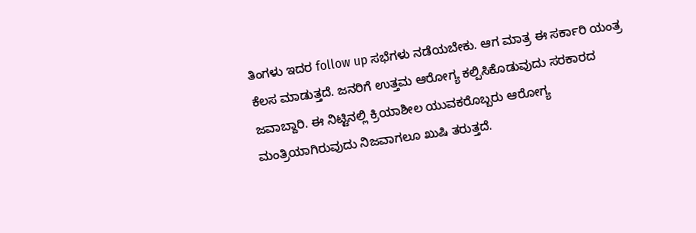ತಿಂಗಳು ಇದರ follow up ಸಭೆಗಳು ನಡೆಯಬೇಕು. ಆಗ ಮಾತ್ರ ಈ ಸರ್ಕಾರಿ ಯಂತ್ರ ಕೆಲಸ ಮಾಡುತ್ತದೆ. ಜನರಿಗೆ ಉತ್ತಮ ಆರೋಗ್ಯ ಕಲ್ಪಿಸಿಕೊಡುವುದು ಸರಕಾರದ ಜವಾಬ್ದಾರಿ. ಈ ನಿಟ್ಟಿನಲ್ಲಿ ಕ್ರಿಯಾಶೀಲ ಯುವಕರೊಬ್ಬರು ಆರೋಗ್ಯ ಮಂತ್ರಿಯಾಗಿರುವುದು ನಿಜವಾಗಲೂ ಖುಷಿ ತರುತ್ತದೆ.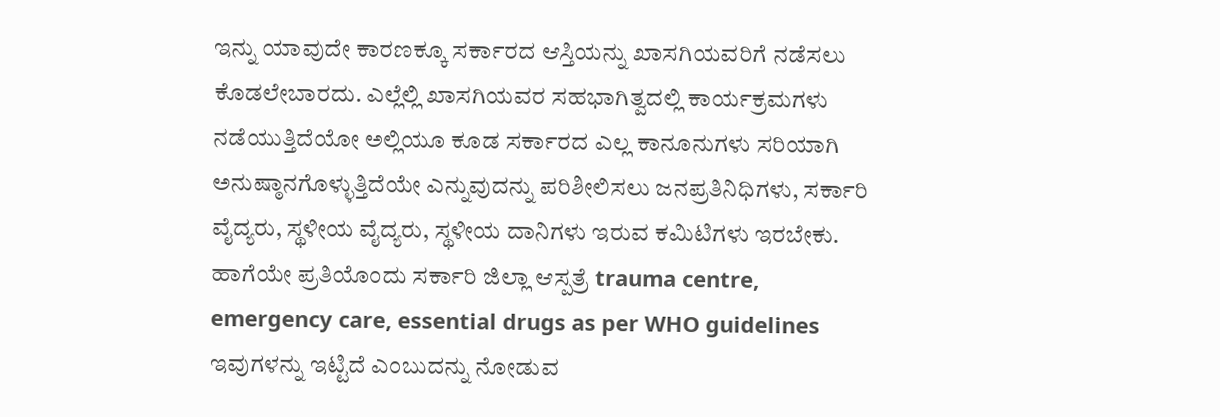ಇನ್ನು ಯಾವುದೇ ಕಾರಣಕ್ಕೂ ಸರ್ಕಾರದ ಆಸ್ತಿಯನ್ನು ಖಾಸಗಿಯವರಿಗೆ ನಡೆಸಲು ಕೊಡಲೇಬಾರದು. ಎಲ್ಲೆಲ್ಲಿ ಖಾಸಗಿಯವರ ಸಹಭಾಗಿತ್ವದಲ್ಲಿ ಕಾರ್ಯಕ್ರಮಗಳು ನಡೆಯುತ್ತಿದೆಯೋ ಅಲ್ಲಿಯೂ ಕೂಡ ಸರ್ಕಾರದ ಎಲ್ಲ ಕಾನೂನುಗಳು ಸರಿಯಾಗಿ ಅನುಷ್ಠಾನಗೊಳ್ಳುತ್ತಿದೆಯೇ ಎನ್ನುವುದನ್ನು ಪರಿಶೀಲಿಸಲು ಜನಪ್ರತಿನಿಧಿಗಳು, ಸರ್ಕಾರಿ ವೈದ್ಯರು, ಸ್ಥಳೀಯ ವೈದ್ಯರು, ಸ್ಥಳೀಯ ದಾನಿಗಳು ಇರುವ ಕಮಿಟಿಗಳು ಇರಬೇಕು. ಹಾಗೆಯೇ ಪ್ರತಿಯೊಂದು ಸರ್ಕಾರಿ ಜಿಲ್ಲಾ ಆಸ್ಪತ್ರೆ trauma centre, emergency care, essential drugs as per WHO guidelines ಇವುಗಳನ್ನು ಇಟ್ಟಿದೆ ಎಂಬುದನ್ನು ನೋಡುವ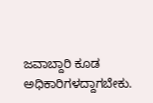ಜವಾಬ್ದಾರಿ ಕೂಡ ಅಧಿಕಾರಿಗಳದ್ದಾಗಬೇಕು.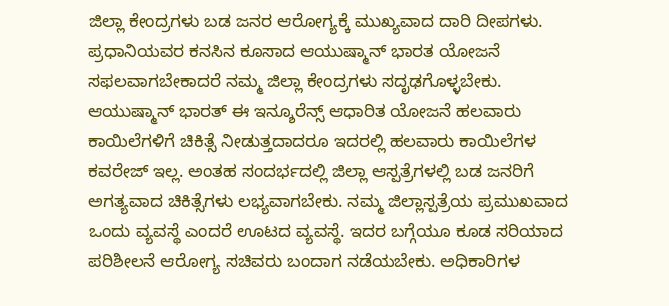ಜಿಲ್ಲಾ ಕೇಂದ್ರಗಳು ಬಡ ಜನರ ಆರೋಗ್ಯಕ್ಕೆ ಮುಖ್ಯವಾದ ದಾರಿ ದೀಪಗಳು. ಪ್ರಧಾನಿಯವರ ಕನಸಿನ ಕೂಸಾದ ಆಯುಷ್ಮಾನ್ ಭಾರತ ಯೋಜನೆ ಸಫಲವಾಗಬೇಕಾದರೆ ನಮ್ಮ ಜಿಲ್ಲಾ ಕೇಂದ್ರಗಳು ಸದೃಢಗೊಳ್ಳಬೇಕು. ಆಯುಷ್ಮಾನ್ ಭಾರತ್ ಈ ಇನ್ಶೂರೆನ್ಸ್ ಆಧಾರಿತ ಯೋಜನೆ ಹಲವಾರು ಕಾಯಿಲೆಗಳಿಗೆ ಚಿಕಿತ್ಸೆ ನೀಡುತ್ತದಾದರೂ ಇದರಲ್ಲಿ ಹಲವಾರು ಕಾಯಿಲೆಗಳ ಕವರೇಜ್ ಇಲ್ಲ. ಅಂತಹ ಸಂದರ್ಭದಲ್ಲಿ ಜಿಲ್ಲಾ ಆಸ್ಪತ್ರೆಗಳಲ್ಲಿ ಬಡ ಜನರಿಗೆ ಅಗತ್ಯವಾದ ಚಿಕಿತ್ಸೆಗಳು ಲಭ್ಯವಾಗಬೇಕು. ನಮ್ಮ ಜಿಲ್ಲಾಸ್ಪತ್ರೆಯ ಪ್ರಮುಖವಾದ ಒಂದು ವ್ಯವಸ್ಥೆ ಎಂದರೆ ಊಟದ ವ್ಯವಸ್ಥೆ. ಇದರ ಬಗ್ಗೆಯೂ ಕೂಡ ಸರಿಯಾದ ಪರಿಶೀಲನೆ ಆರೋಗ್ಯ ಸಚಿವರು ಬಂದಾಗ ನಡೆಯಬೇಕು. ಅಧಿಕಾರಿಗಳ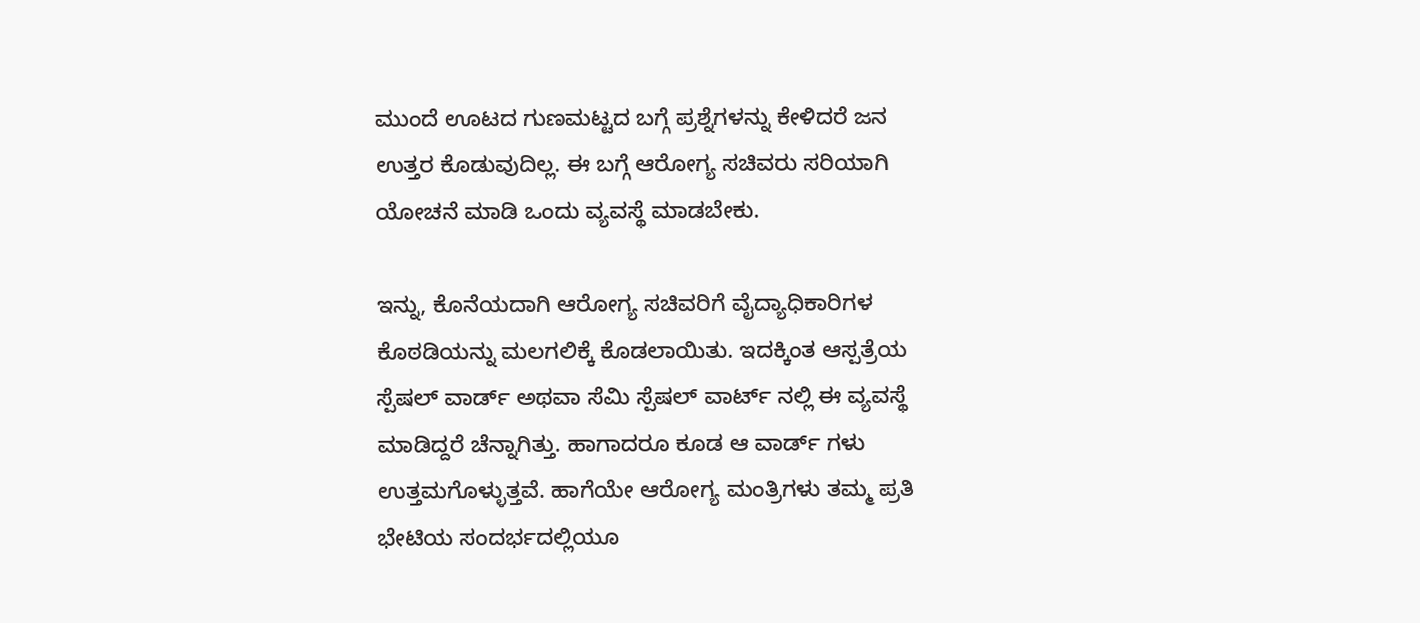ಮುಂದೆ ಊಟದ ಗುಣಮಟ್ಟದ ಬಗ್ಗೆ ಪ್ರಶ್ನೆಗಳನ್ನು ಕೇಳಿದರೆ ಜನ ಉತ್ತರ ಕೊಡುವುದಿಲ್ಲ. ಈ ಬಗ್ಗೆ ಆರೋಗ್ಯ ಸಚಿವರು ಸರಿಯಾಗಿ ಯೋಚನೆ ಮಾಡಿ ಒಂದು ವ್ಯವಸ್ಥೆ ಮಾಡಬೇಕು.

ಇನ್ನು, ಕೊನೆಯದಾಗಿ ಆರೋಗ್ಯ ಸಚಿವರಿಗೆ ವೈದ್ಯಾಧಿಕಾರಿಗಳ ಕೊಠಡಿಯನ್ನು ಮಲಗಲಿಕ್ಕೆ ಕೊಡಲಾಯಿತು. ಇದಕ್ಕಿಂತ ಆಸ್ಪತ್ರೆಯ ಸ್ಪೆಷಲ್ ವಾರ್ಡ್ ಅಥವಾ ಸೆಮಿ ಸ್ಪೆಷಲ್ ವಾರ್ಟ್ ನಲ್ಲಿ ಈ ವ್ಯವಸ್ಥೆ ಮಾಡಿದ್ದರೆ ಚೆನ್ನಾಗಿತ್ತು. ಹಾಗಾದರೂ ಕೂಡ ಆ ವಾರ್ಡ್ ಗಳು ಉತ್ತಮಗೊಳ್ಳುತ್ತವೆ. ಹಾಗೆಯೇ ಆರೋಗ್ಯ ಮಂತ್ರಿಗಳು ತಮ್ಮ ಪ್ರತಿ ಭೇಟಿಯ ಸಂದರ್ಭದಲ್ಲಿಯೂ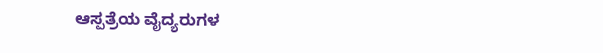ಆಸ್ಪತ್ರೆಯ ವೈದ್ಯರುಗಳ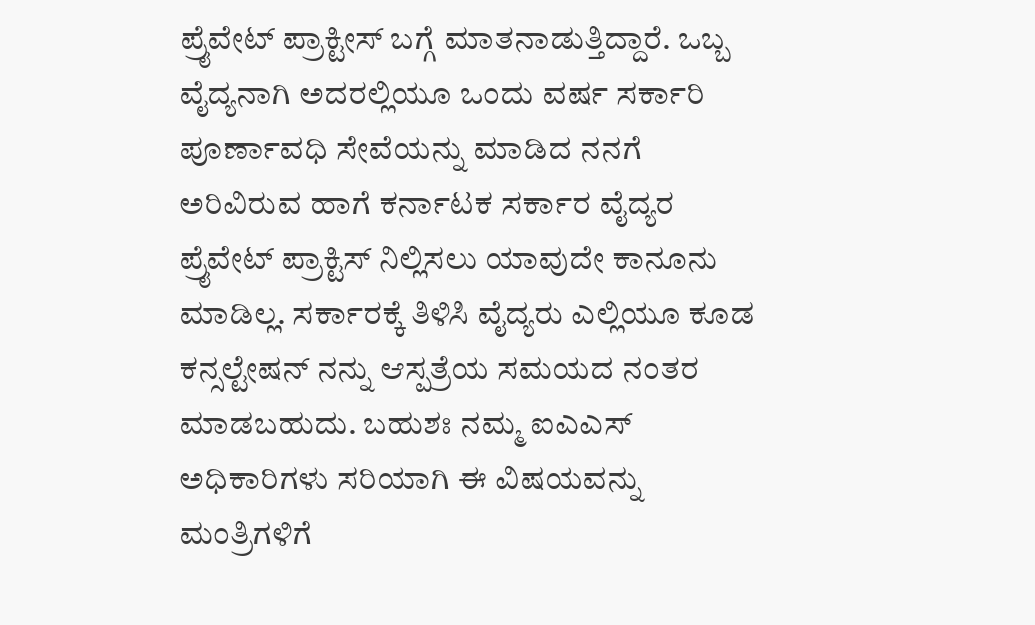ಪ್ರೈವೇಟ್ ಪ್ರಾಕ್ಟೀಸ್ ಬಗ್ಗೆ ಮಾತನಾಡುತ್ತಿದ್ದಾರೆ. ಒಬ್ಬ ವೈದ್ಯನಾಗಿ ಅದರಲ್ಲಿಯೂ ಒಂದು ವರ್ಷ ಸರ್ಕಾರಿ ಪೂರ್ಣಾವಧಿ ಸೇವೆಯನ್ನು ಮಾಡಿದ ನನಗೆ ಅರಿವಿರುವ ಹಾಗೆ ಕರ್ನಾಟಕ ಸರ್ಕಾರ ವೈದ್ಯರ ಪ್ರೈವೇಟ್ ಪ್ರಾಕ್ಟಿಸ್ ನಿಲ್ಲಿಸಲು ಯಾವುದೇ ಕಾನೂನು ಮಾಡಿಲ್ಲ. ಸರ್ಕಾರಕ್ಕೆ ತಿಳಿಸಿ ವೈದ್ಯರು ಎಲ್ಲಿಯೂ ಕೂಡ ಕನ್ಸಲ್ಟೇಷನ್ ನನ್ನು ಆಸ್ಪತ್ರೆಯ ಸಮಯದ ನಂತರ ಮಾಡಬಹುದು. ಬಹುಶಃ ನಮ್ಮ ಐಎಎಸ್ ಅಧಿಕಾರಿಗಳು ಸರಿಯಾಗಿ ಈ ವಿಷಯವನ್ನು ಮಂತ್ರಿಗಳಿಗೆ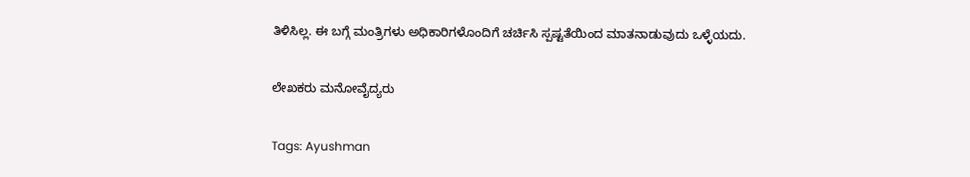ತಿಳಿಸಿಲ್ಲ. ಈ ಬಗ್ಗೆ ಮಂತ್ರಿಗಳು ಅಧಿಕಾರಿಗಳೊಂದಿಗೆ ಚರ್ಚಿಸಿ ಸ್ಪಷ್ಟತೆಯಿಂದ ಮಾತನಾಡುವುದು ಒಳ್ಳೆಯದು.

ಲೇಖಕರು ಮನೋವೈದ್ಯರು

Tags: Ayushman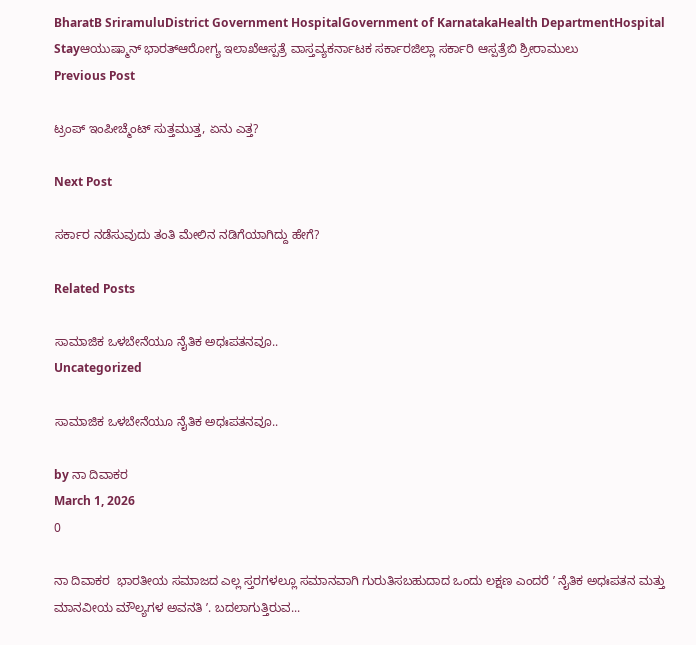BharatB SriramuluDistrict Government HospitalGovernment of KarnatakaHealth DepartmentHospital Stayಆಯುಷ್ಮಾನ್ ಭಾರತ್ಆರೋಗ್ಯ ಇಲಾಖೆಆಸ್ಪತ್ರೆ ವಾಸ್ತವ್ಯಕರ್ನಾಟಕ ಸರ್ಕಾರಜಿಲ್ಲಾ ಸರ್ಕಾರಿ ಆಸ್ಪತ್ರೆಬಿ ಶ್ರೀರಾಮುಲು
Previous Post

ಟ್ರಂಪ್ ಇಂಪೀಚ್ಮೆಂಟ್ ಸುತ್ತಮುತ್ತ, ಏನು ಎತ್ತ?

Next Post

ಸರ್ಕಾರ ನಡೆಸುವುದು ತಂತಿ ಮೇಲಿನ ನಡಿಗೆಯಾಗಿದ್ದು ಹೇಗೆ?

Related Posts

ಸಾಮಾಜಿಕ ಒಳಬೇನೆಯೂ ನೈತಿಕ ಅಧಃಪತನವೂ..
Uncategorized

ಸಾಮಾಜಿಕ ಒಳಬೇನೆಯೂ ನೈತಿಕ ಅಧಃಪತನವೂ..

by ನಾ ದಿವಾಕರ
March 1, 2026
0

ನಾ ದಿವಾಕರ  ಭಾರತೀಯ ಸಮಾಜದ ಎಲ್ಲ ಸ್ತರಗಳಲ್ಲೂ ಸಮಾನವಾಗಿ ಗುರುತಿಸಬಹುದಾದ ಒಂದು ಲಕ್ಷಣ ಎಂದರೆ ʼ ನೈತಿಕ ಅಧಃಪತನ ಮತ್ತು ಮಾನವೀಯ ಮೌಲ್ಯಗಳ ಅವನತಿ ʼ. ಬದಲಾಗುತ್ತಿರುವ...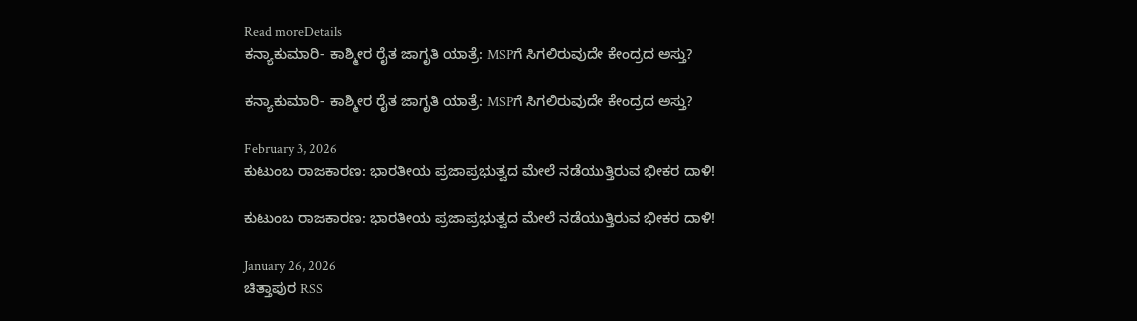Read moreDetails
ಕನ್ಯಾಕುಮಾರಿ- ಕಾಶ್ಮೀರ ರೈತ ಜಾಗೃತಿ ಯಾತ್ರೆ: MSPಗೆ ಸಿಗಲಿರುವುದೇ ಕೇಂದ್ರದ ಅಸ್ತು?

ಕನ್ಯಾಕುಮಾರಿ- ಕಾಶ್ಮೀರ ರೈತ ಜಾಗೃತಿ ಯಾತ್ರೆ: MSPಗೆ ಸಿಗಲಿರುವುದೇ ಕೇಂದ್ರದ ಅಸ್ತು?

February 3, 2026
ಕುಟುಂಬ ರಾಜಕಾರಣ: ಭಾರತೀಯ ಪ್ರಜಾಪ್ರಭುತ್ವದ ಮೇಲೆ ನಡೆಯುತ್ತಿರುವ ಭೀಕರ ದಾಳಿ!

ಕುಟುಂಬ ರಾಜಕಾರಣ: ಭಾರತೀಯ ಪ್ರಜಾಪ್ರಭುತ್ವದ ಮೇಲೆ ನಡೆಯುತ್ತಿರುವ ಭೀಕರ ದಾಳಿ!

January 26, 2026
ಚಿತ್ತಾಪುರ RSS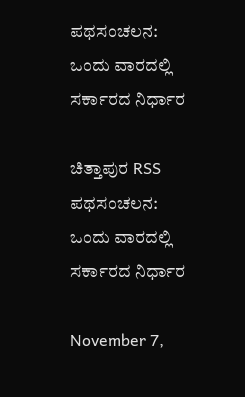ಪಥಸಂಚಲನ: ಒಂದು ವಾರದಲ್ಲಿ ಸರ್ಕಾರದ ನಿರ್ಧಾರ

ಚಿತ್ತಾಪುರ RSS ಪಥಸಂಚಲನ: ಒಂದು ವಾರದಲ್ಲಿ ಸರ್ಕಾರದ ನಿರ್ಧಾರ

November 7,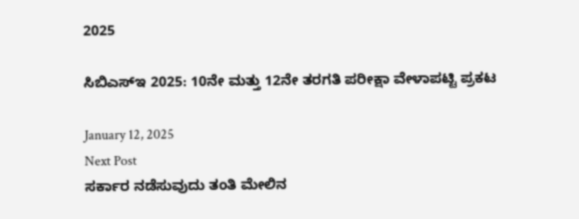2025

ಸಿಬಿಎಸ್‌ಇ 2025: 10ನೇ ಮತ್ತು 12ನೇ ತರಗತಿ ಪರೀಕ್ಷಾ ವೇಳಾಪಟ್ಟಿ ಪ್ರಕಟ

January 12, 2025
Next Post
ಸರ್ಕಾರ ನಡೆಸುವುದು ತಂತಿ ಮೇಲಿನ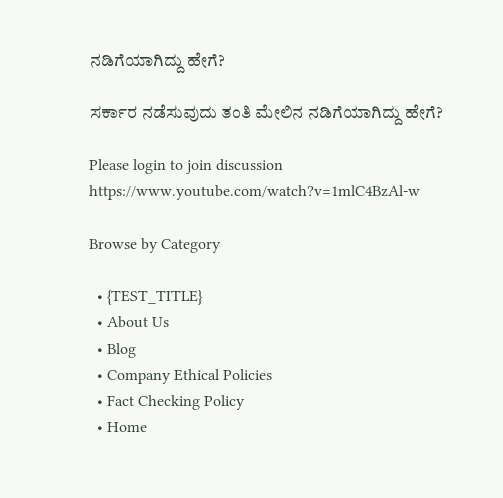ನಡಿಗೆಯಾಗಿದ್ದು ಹೇಗೆ?

ಸರ್ಕಾರ ನಡೆಸುವುದು ತಂತಿ ಮೇಲಿನ ನಡಿಗೆಯಾಗಿದ್ದು ಹೇಗೆ?

Please login to join discussion
https://www.youtube.com/watch?v=1mlC4BzAl-w

Browse by Category

  • {TEST_TITLE}
  • About Us
  • Blog
  • Company Ethical Policies
  • Fact Checking Policy
  • Home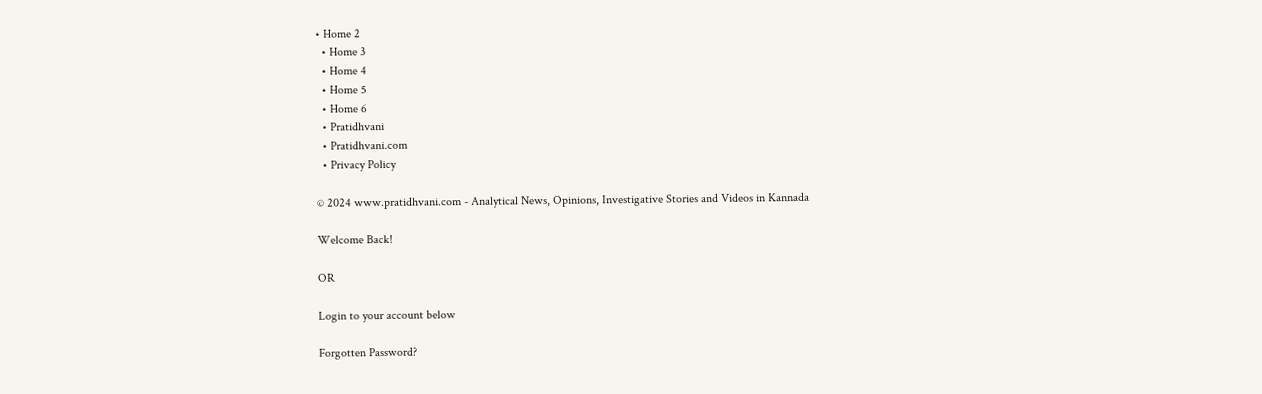• Home 2
  • Home 3
  • Home 4
  • Home 5
  • Home 6
  • Pratidhvani
  • Pratidhvani.com
  • Privacy Policy

© 2024 www.pratidhvani.com - Analytical News, Opinions, Investigative Stories and Videos in Kannada

Welcome Back!

OR

Login to your account below

Forgotten Password?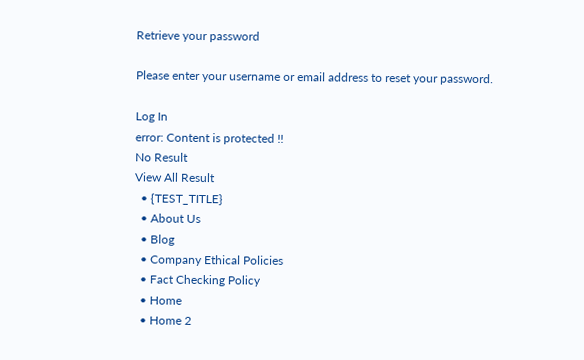Retrieve your password

Please enter your username or email address to reset your password.

Log In
error: Content is protected !!
No Result
View All Result
  • {TEST_TITLE}
  • About Us
  • Blog
  • Company Ethical Policies
  • Fact Checking Policy
  • Home
  • Home 2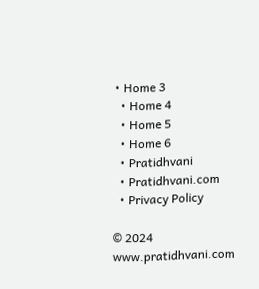• Home 3
  • Home 4
  • Home 5
  • Home 6
  • Pratidhvani
  • Pratidhvani.com
  • Privacy Policy

© 2024 www.pratidhvani.com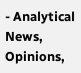- Analytical News, Opinions,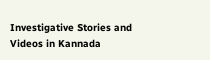Investigative Stories and Videos in Kannada